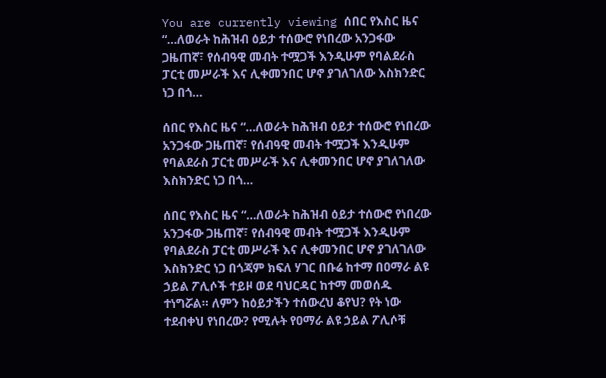You are currently viewing ሰበር የእስር ዜና “…ለወራት ከሕዝብ ዕይታ ተሰውሮ የነበረው አንጋፋው ጋዜጠኛ፣ የሰብዓዊ መብት ተሟጋች እንዲሁም የባልደራስ ፓርቲ መሥራች እና ሊቀመንበር ሆኖ ያገለገለው እስክንድር ነጋ በጎ…

ሰበር የእስር ዜና “…ለወራት ከሕዝብ ዕይታ ተሰውሮ የነበረው አንጋፋው ጋዜጠኛ፣ የሰብዓዊ መብት ተሟጋች እንዲሁም የባልደራስ ፓርቲ መሥራች እና ሊቀመንበር ሆኖ ያገለገለው እስክንድር ነጋ በጎ…

ሰበር የእስር ዜና “…ለወራት ከሕዝብ ዕይታ ተሰውሮ የነበረው አንጋፋው ጋዜጠኛ፣ የሰብዓዊ መብት ተሟጋች እንዲሁም የባልደራስ ፓርቲ መሥራች እና ሊቀመንበር ሆኖ ያገለገለው እስክንድር ነጋ በጎጃም ክፍለ ሃገር በቡሬ ከተማ በዐማራ ልዩ ኃይል ፖሊሶች ተይዞ ወደ ባህርዳር ከተማ መወሰዱ ተነግሯል። ለምን ከዕይታችን ተሰውረህ ቆየህ? የት ነው ተደብቀህ የነበረው? የሚሉት የዐማራ ልዩ ኃይል ፖሊሶቹ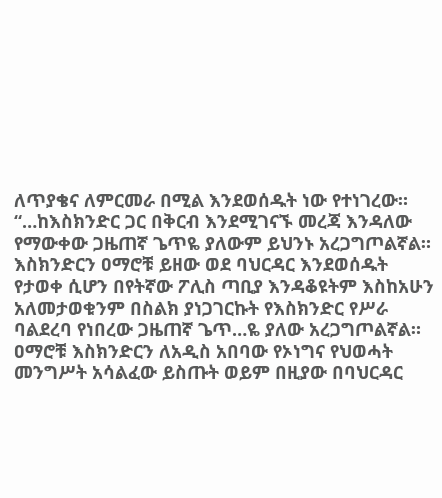ለጥያቄና ለምርመራ በሚል እንደወሰዱት ነው የተነገረው። “…ከእስክንድር ጋር በቅርብ እንደሚገናኙ መረጃ እንዳለው የማውቀው ጋዜጠኛ ጌጥዬ ያለውም ይህንኑ አረጋግጦልኛል። እስክንድርን ዐማሮቹ ይዘው ወደ ባህርዳር እንደወሰዱት የታወቀ ሲሆን በየትኛው ፖሊስ ጣቢያ እንዳቆዩትም እስከአሁን አለመታወቁንም በስልክ ያነጋገርኩት የእስክንድር የሥራ ባልደረባ የነበረው ጋዜጠኛ ጌጥ…ዬ ያለው አረጋግጦልኛል። ዐማሮቹ እስክንድርን ለአዲስ አበባው የኦነግና የህወሓት መንግሥት አሳልፈው ይስጡት ወይም በዚያው በባህርዳር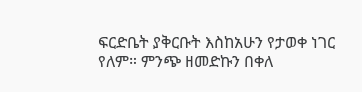ፍርድቤት ያቅርቡት እስከአሁን የታወቀ ነገር የለም። ምንጭ ዘመድኩን በቀለ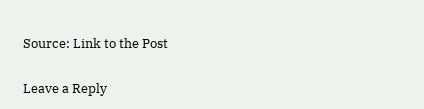Source: Link to the Post

Leave a Reply